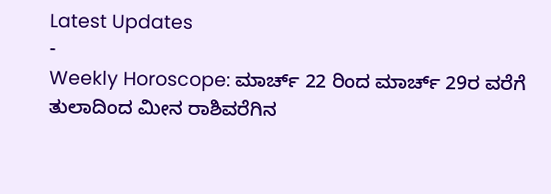Latest Updates
-
Weekly Horoscope: ಮಾರ್ಚ್ 22 ರಿಂದ ಮಾರ್ಚ್ 29ರ ವರೆಗೆ ತುಲಾದಿಂದ ಮೀನ ರಾಶಿವರೆಗಿನ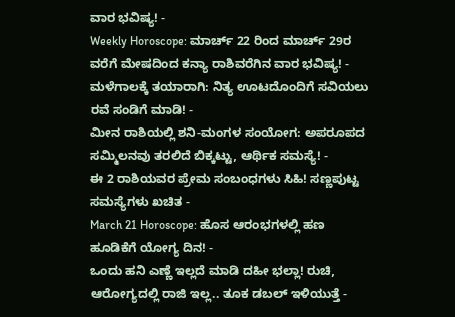ವಾರ ಭವಿಷ್ಯ! -
Weekly Horoscope: ಮಾರ್ಚ್ 22 ರಿಂದ ಮಾರ್ಚ್ 29ರ ವರೆಗೆ ಮೇಷದಿಂದ ಕನ್ಯಾ ರಾಶಿವರೆಗಿನ ವಾರ ಭವಿಷ್ಯ! -
ಮಳೆಗಾಲಕ್ಕೆ ತಯಾರಾಗಿ: ನಿತ್ಯ ಊಟದೊಂದಿಗೆ ಸವಿಯಲು ರವೆ ಸಂಡಿಗೆ ಮಾಡಿ! -
ಮೀನ ರಾಶಿಯಲ್ಲಿ ಶನಿ-ಮಂಗಳ ಸಂಯೋಗ: ಅಪರೂಪದ ಸಮ್ಮಿಲನವು ತರಲಿದೆ ಬಿಕ್ಕಟ್ಟು, ಆರ್ಥಿಕ ಸಮಸ್ಯೆ! -
ಈ 2 ರಾಶಿಯವರ ಪ್ರೇಮ ಸಂಬಂಧಗಳು ಸಿಹಿ! ಸಣ್ಣಪುಟ್ಟ ಸಮಸ್ಯೆಗಳು ಖಚಿತ -
March 21 Horoscope: ಹೊಸ ಆರಂಭಗಳಲ್ಲಿ ಹಣ ಹೂಡಿಕೆಗೆ ಯೋಗ್ಯ ದಿನ! -
ಒಂದು ಹನಿ ಎಣ್ಣೆ ಇಲ್ಲದೆ ಮಾಡಿ ದಹೀ ಭಲ್ಲಾ! ರುಚಿ, ಆರೋಗ್ಯದಲ್ಲಿ ರಾಜಿ ಇಲ್ಲ.. ತೂಕ ಡಬಲ್ ಇಳಿಯುತ್ತೆ -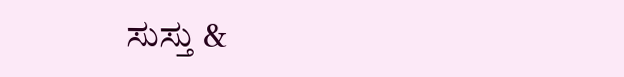ಸುಸ್ತು &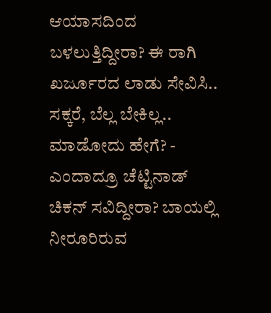ಆಯಾಸದಿಂದ ಬಳಲುತ್ತಿದ್ದೀರಾ? ಈ ರಾಗಿ ಖರ್ಜೂರದ ಲಾಡು ಸೇವಿಸಿ.. ಸಕ್ಕರೆ, ಬೆಲ್ಲ ಬೇಕಿಲ್ಲ.. ಮಾಡೋದು ಹೇಗೆ? -
ಎಂದಾದ್ರೂ ಚೆಟ್ಟಿನಾಡ್ ಚಿಕನ್ ಸವಿದ್ದೀರಾ? ಬಾಯಲ್ಲಿ ನೀರೂರಿರುವ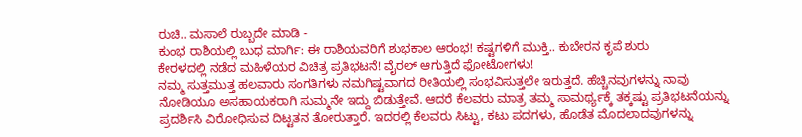ರುಚಿ.. ಮಸಾಲೆ ರುಬ್ಬದೇ ಮಾಡಿ -
ಕುಂಭ ರಾಶಿಯಲ್ಲಿ ಬುಧ ಮಾರ್ಗಿ: ಈ ರಾಶಿಯವರಿಗೆ ಶುಭಕಾಲ ಆರಂಭ! ಕಷ್ಟಗಳಿಗೆ ಮುಕ್ತಿ.. ಕುಬೇರನ ಕೃಪೆ ಶುರು
ಕೇರಳದಲ್ಲಿ ನಡೆದ ಮಹಿಳೆಯರ ವಿಚಿತ್ರ ಪ್ರತಿಭಟನೆ! ವೈರಲ್ ಆಗುತ್ತಿದೆ ಫೋಟೋಗಳು!
ನಮ್ಮ ಸುತ್ತಮುತ್ತ ಹಲವಾರು ಸಂಗತಿಗಳು ನಮಗಿಷ್ಟವಾಗದ ರೀತಿಯಲ್ಲಿ ಸಂಭವಿಸುತ್ತಲೇ ಇರುತ್ತದೆ. ಹೆಚ್ಚಿನವುಗಳನ್ನು ನಾವು ನೋಡಿಯೂ ಅಸಹಾಯಕರಾಗಿ ಸುಮ್ಮನೇ ಇದ್ದು ಬಿಡುತ್ತೇವೆ. ಆದರೆ ಕೆಲವರು ಮಾತ್ರ ತಮ್ಮ ಸಾಮರ್ಥ್ಯಕ್ಕೆ ತಕ್ಕಷ್ಟು ಪ್ರತಿಭಟನೆಯನ್ನು ಪ್ರದರ್ಶಿಸಿ ವಿರೋಧಿಸುವ ದಿಟ್ಟತನ ತೋರುತ್ತಾರೆ. ಇದರಲ್ಲಿ ಕೆಲವರು ಸಿಟ್ಟು, ಕಟು ಪದಗಳು, ಹೊಡೆತ ಮೊದಲಾದವುಗಳನ್ನು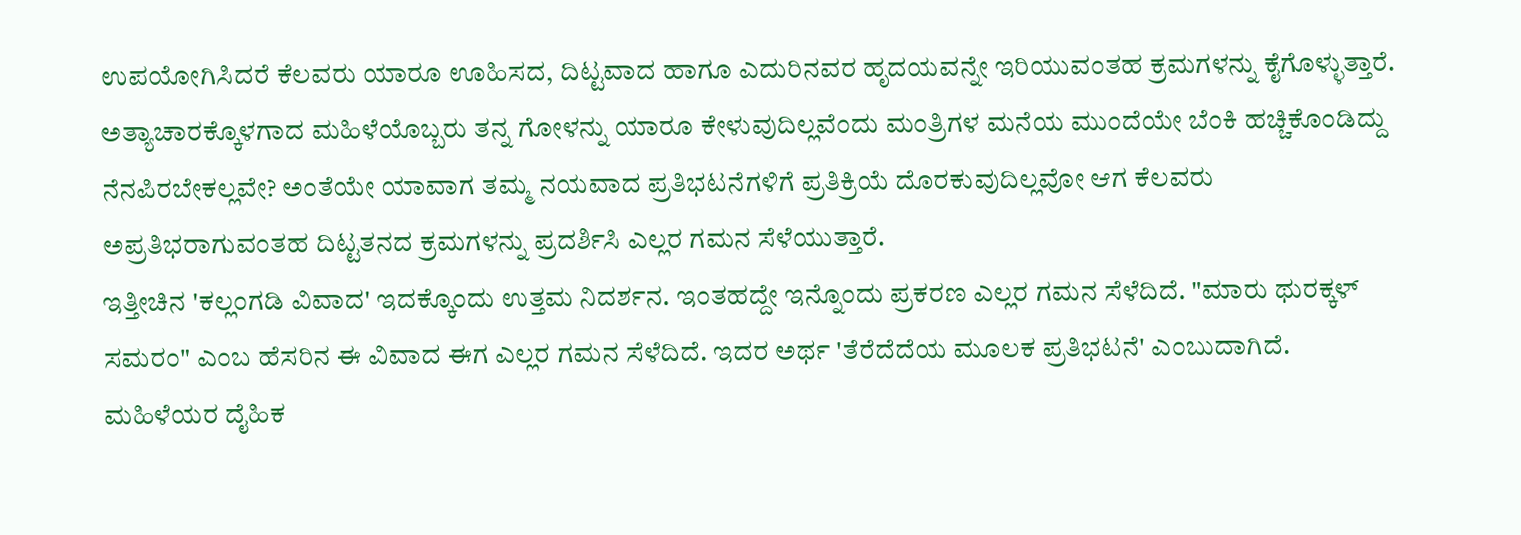ಉಪಯೋಗಿಸಿದರೆ ಕೆಲವರು ಯಾರೂ ಊಹಿಸದ, ದಿಟ್ಟವಾದ ಹಾಗೂ ಎದುರಿನವರ ಹೃದಯವನ್ನೇ ಇರಿಯುವಂತಹ ಕ್ರಮಗಳನ್ನು ಕೈಗೊಳ್ಳುತ್ತಾರೆ.
ಅತ್ಯಾಚಾರಕ್ಕೊಳಗಾದ ಮಹಿಳೆಯೊಬ್ಬರು ತನ್ನ ಗೋಳನ್ನು ಯಾರೂ ಕೇಳುವುದಿಲ್ಲವೆಂದು ಮಂತ್ರಿಗಳ ಮನೆಯ ಮುಂದೆಯೇ ಬೆಂಕಿ ಹಚ್ಚಿಕೊಂಡಿದ್ದು ನೆನಪಿರಬೇಕಲ್ಲವೇ? ಅಂತೆಯೇ ಯಾವಾಗ ತಮ್ಮ ನಯವಾದ ಪ್ರತಿಭಟನೆಗಳಿಗೆ ಪ್ರತಿಕ್ರಿಯೆ ದೊರಕುವುದಿಲ್ಲವೋ ಆಗ ಕೆಲವರು ಅಪ್ರತಿಭರಾಗುವಂತಹ ದಿಟ್ಟತನದ ಕ್ರಮಗಳನ್ನು ಪ್ರದರ್ಶಿಸಿ ಎಲ್ಲರ ಗಮನ ಸೆಳೆಯುತ್ತಾರೆ.
ಇತ್ತೀಚಿನ 'ಕಲ್ಲಂಗಡಿ ವಿವಾದ' ಇದಕ್ಕೊಂದು ಉತ್ತಮ ನಿದರ್ಶನ. ಇಂತಹದ್ದೇ ಇನ್ನೊಂದು ಪ್ರಕರಣ ಎಲ್ಲರ ಗಮನ ಸೆಳೆದಿದೆ. "ಮಾರು ಥುರಕ್ಕಳ್ ಸಮರಂ" ಎಂಬ ಹೆಸರಿನ ಈ ವಿವಾದ ಈಗ ಎಲ್ಲರ ಗಮನ ಸೆಳೆದಿದೆ. ಇದರ ಅರ್ಥ 'ತೆರೆದೆದೆಯ ಮೂಲಕ ಪ್ರತಿಭಟನೆ' ಎಂಬುದಾಗಿದೆ. ಮಹಿಳೆಯರ ದೈಹಿಕ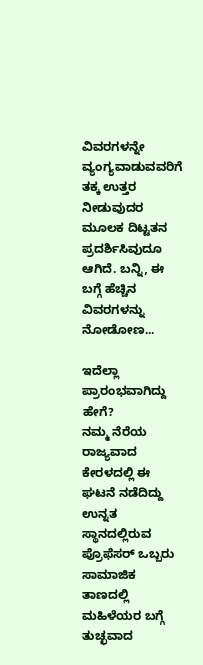ವಿವರಗಳನ್ನೇ ವ್ಯಂಗ್ಯವಾಡುವವರಿಗೆ ತಕ್ಕ ಉತ್ತರ ನೀಡುವುದರ ಮೂಲಕ ದಿಟ್ಟತನ ಪ್ರದರ್ಶಿಸಿವುದೂ ಆಗಿದೆ. ಬನ್ನಿ, ಈ ಬಗ್ಗೆ ಹೆಚ್ಚಿನ ವಿವರಗಳನ್ನು ನೋಡೋಣ...

ಇದೆಲ್ಲಾ ಪ್ರಾರಂಭವಾಗಿದ್ದು ಹೇಗೆ?
ನಮ್ಮ ನೆರೆಯ ರಾಜ್ಯವಾದ ಕೇರಳದಲ್ಲಿ ಈ ಘಟನೆ ನಡೆದಿದ್ದು ಉನ್ನತ ಸ್ಥಾನದಲ್ಲಿರುವ ಪ್ರೊಫೆಸರ್ ಒಬ್ಬರು ಸಾಮಾಜಿಕ ತಾಣದಲ್ಲಿ ಮಹಿಳೆಯರ ಬಗ್ಗೆ ತುಚ್ಛವಾದ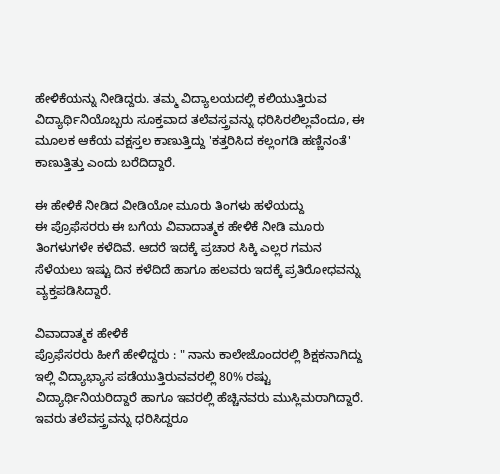ಹೇಳಿಕೆಯನ್ನು ನೀಡಿದ್ದರು. ತಮ್ಮ ವಿದ್ಯಾಲಯದಲ್ಲಿ ಕಲಿಯುತ್ತಿರುವ ವಿದ್ಯಾರ್ಥಿನಿಯೊಬ್ಬರು ಸೂಕ್ತವಾದ ತಲೆವಸ್ತ್ರವನ್ನು ಧರಿಸಿರಲಿಲ್ಲವೆಂದೂ, ಈ ಮೂಲಕ ಆಕೆಯ ವಕ್ಷಸ್ತಲ ಕಾಣುತ್ತಿದ್ದು 'ಕತ್ತರಿಸಿದ ಕಲ್ಲಂಗಡಿ ಹಣ್ಣಿನಂತೆ' ಕಾಣುತ್ತಿತ್ತು ಎಂದು ಬರೆದಿದ್ದಾರೆ.

ಈ ಹೇಳಿಕೆ ನೀಡಿದ ವೀಡಿಯೋ ಮೂರು ತಿಂಗಳು ಹಳೆಯದ್ದು
ಈ ಪ್ರೊಫೆಸರರು ಈ ಬಗೆಯ ವಿವಾದಾತ್ಮಕ ಹೇಳಿಕೆ ನೀಡಿ ಮೂರು ತಿಂಗಳುಗಳೇ ಕಳೆದಿವೆ. ಆದರೆ ಇದಕ್ಕೆ ಪ್ರಚಾರ ಸಿಕ್ಕಿ ಎಲ್ಲರ ಗಮನ ಸೆಳೆಯಲು ಇಷ್ಟು ದಿನ ಕಳೆದಿದೆ ಹಾಗೂ ಹಲವರು ಇದಕ್ಕೆ ಪ್ರತಿರೋಧವನ್ನು ವ್ಯಕ್ತಪಡಿಸಿದ್ದಾರೆ.

ವಿವಾದಾತ್ಮಕ ಹೇಳಿಕೆ
ಪ್ರೊಫೆಸರರು ಹೀಗೆ ಹೇಳಿದ್ದರು : " ನಾನು ಕಾಲೇಜೊಂದರಲ್ಲಿ ಶಿಕ್ಷಕನಾಗಿದ್ದು ಇಲ್ಲಿ ವಿದ್ಯಾಭ್ಯಾಸ ಪಡೆಯುತ್ತಿರುವವರಲ್ಲಿ 80% ರಷ್ಟು ವಿದ್ಯಾರ್ಥಿನಿಯರಿದ್ದಾರೆ ಹಾಗೂ ಇವರಲ್ಲಿ ಹೆಚ್ಚಿನವರು ಮುಸ್ಲಿಮರಾಗಿದ್ದಾರೆ. ಇವರು ತಲೆವಸ್ತ್ರವನ್ನು ಧರಿಸಿದ್ದರೂ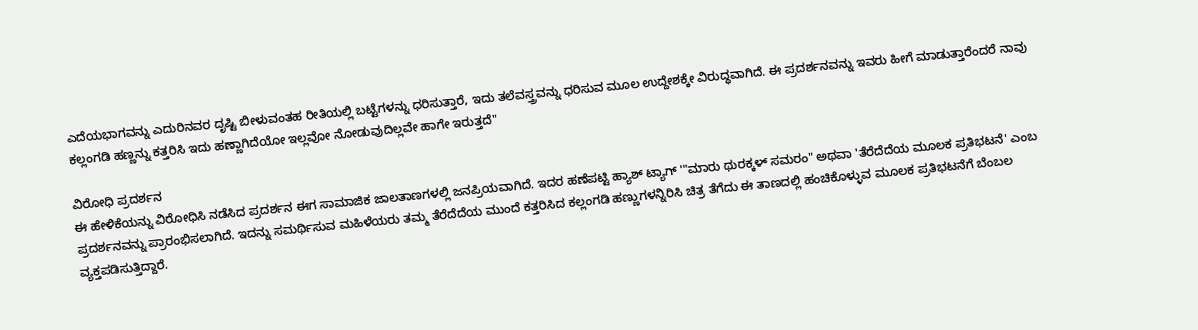ಎದೆಯಭಾಗವನ್ನು ಎದುರಿನವರ ದೃಷ್ಟಿ ಬೀಳುವಂತಹ ರೀತಿಯಲ್ಲಿ ಬಟ್ಟೆಗಳನ್ನು ಧರಿಸುತ್ತಾರೆ, ಇದು ತಲೆವಸ್ತ್ರವನ್ನು ಧರಿಸುವ ಮೂಲ ಉದ್ದೇಶಕ್ಕೇ ವಿರುದ್ಧವಾಗಿದೆ. ಈ ಪ್ರದರ್ಶನವನ್ನು ಇವರು ಹೀಗೆ ಮಾಡುತ್ತಾರೆಂದರೆ ನಾವು ಕಲ್ಲಂಗಡಿ ಹಣ್ಣನ್ನು ಕತ್ತರಿಸಿ ಇದು ಹಣ್ಣಾಗಿದೆಯೋ ಇಲ್ಲವೋ ನೋಡುವುದಿಲ್ಲವೇ ಹಾಗೇ ಇರುತ್ತದೆ"

ವಿರೋಧಿ ಪ್ರದರ್ಶನ
ಈ ಹೇಳಿಕೆಯನ್ನು ವಿರೋಧಿಸಿ ನಡೆಸಿದ ಪ್ರದರ್ಶನ ಈಗ ಸಾಮಾಜಿಕ ಜಾಲತಾಣಗಳಲ್ಲಿ ಜನಪ್ರಿಯವಾಗಿದೆ. ಇದರ ಹಣೆಪಟ್ಟಿ ಹ್ಯಾಶ್ ಟ್ಯಾಗ್ '"ಮಾರು ಥುರಕ್ಕಳ್ ಸಮರಂ" ಅಥವಾ 'ತೆರೆದೆದೆಯ ಮೂಲಕ ಪ್ರತಿಭಟನೆ' ಎಂಬ ಪ್ರದರ್ಶನವನ್ನು ಪ್ರಾರಂಭಿಸಲಾಗಿದೆ. ಇದನ್ನು ಸಮರ್ಥಿಸುವ ಮಹಿಳೆಯರು ತಮ್ಮ ತೆರೆದೆದೆಯ ಮುಂದೆ ಕತ್ತರಿಸಿದ ಕಲ್ಲಂಗಡಿ ಹಣ್ಣುಗಳನ್ನಿರಿಸಿ ಚಿತ್ರ ತೆಗೆದು ಈ ತಾಣದಲ್ಲಿ ಹಂಚಿಕೊಳ್ಳುವ ಮೂಲಕ ಪ್ರತಿಭಟನೆಗೆ ಬೆಂಬಲ ವ್ಯಕ್ತಪಡಿಸುತ್ತಿದ್ದಾರೆ.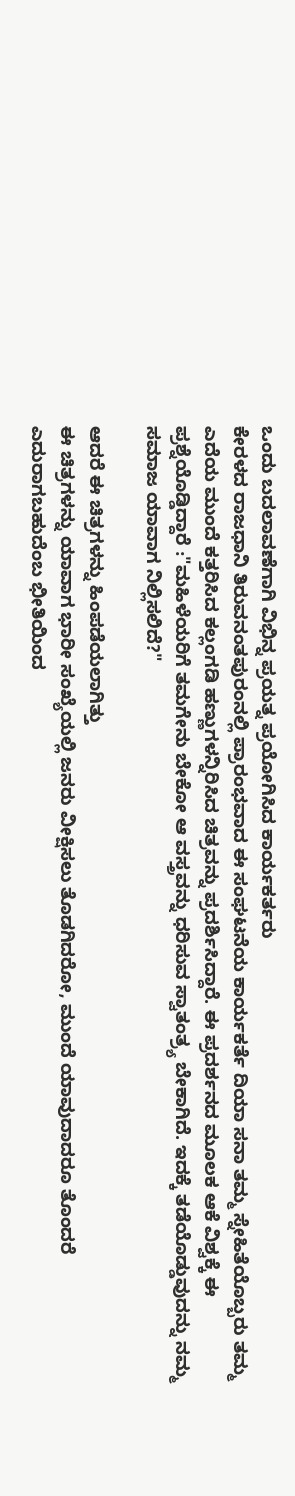ಒಂದು ಬದಲಾವಣೆಗಾಗಿ ವಿಭಿನ್ನ ಪ್ರಯತ್ನ ಪ್ರಯೋಗಿಸಿದ ಕಾರ್ಯಕರ್ತರು
ಕೇರಳದ ರಾಜಧಾನಿ ತಿರುವನಂತಪುರಂನಲ್ಲಿ ಪ್ರಾರಂಭವಾದ ಈ ಸಂಘಟನೆಯ ಕಾರ್ಯಕರ್ತೆ ದಿಯಾ ಸನಾ ತಮ್ಮ ಸ್ನೇಹಿತೆಯೊಬ್ಬರು ತಮ್ಮ ಎದೆಯ ಮುಂದೆ ಕತ್ತರಿಸಿದ ಕಲ್ಲಂಗಡಿ ಹಣ್ಣುಗಳನ್ನಿರಿಸಿದ ಚಿತ್ರವನ್ನು ಪ್ರದರ್ಶಿಸಿದ್ದಾರೆ. ಈ ಪ್ರದರ್ಶನದ ಮೂಲಕ ಆಕೆ ವಿಶ್ವಕ್ಕೆ ಈ ಪ್ರಶ್ನೆಯೊಡ್ಡಿದ್ದಾರೆ :"ಮಹಿಳೆಯರಿಗೆ ತಮಗೇನು ಬೇಕೋ ಆ ವಸ್ತ್ರವನ್ನು ಧರಿಸುವ ಸ್ವಾತಂತ್ರ್ಯ ಬೇಕಾಗಿದೆ. ಇದಕ್ಕೆ ತಡೆಯೊಡ್ಡುವುದನ್ನು ನಮ್ಮ ಸಮಾಜ ಯಾವಾಗ ನಿಲ್ಲಿಸಲಿದೆ?"

ಆದರೆ ಈ ಚಿತ್ರಗಳನ್ನು ಹಿಂಪಡೆಯಲಾಗಿತ್ತು
ಈ ಚಿತ್ರಗಳನ್ನು ಯಾವಾಗ ಭಾರೀ ಸಂಖ್ಯೆಯಲ್ಲಿ ಜನರು ವೀಕ್ಷಿಸಲು ತೊಡಗಿದರೋ, ಮುಂದೆ ಯಾವುದಾದರೂ ತೊಂದರೆ ಎದುರಾಗಬಹುದೆಂಬ ಭೀತಿಯಿಂದ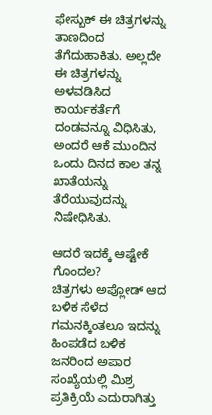ಫೇಸ್ಬುಕ್ ಈ ಚಿತ್ರಗಳನ್ನು ತಾಣದಿಂದ ತೆಗೆದುಹಾಕಿತು. ಅಲ್ಲದೇ ಈ ಚಿತ್ರಗಳನ್ನು ಅಳವಡಿಸಿದ ಕಾರ್ಯಕರ್ತೆಗೆ ದಂಡವನ್ನೂ ವಿಧಿಸಿತು, ಅಂದರೆ ಆಕೆ ಮುಂದಿನ ಒಂದು ದಿನದ ಕಾಲ ತನ್ನ ಖಾತೆಯನ್ನು ತೆರೆಯುವುದನ್ನು ನಿಷೇಧಿಸಿತು.

ಆದರೆ ಇದಕ್ಕೆ ಆಷ್ಟೇಕೆ ಗೊಂದಲ?
ಚಿತ್ರಗಳು ಅಪ್ಲೋಡ್ ಆದ ಬಳಿಕ ಸೆಳೆದ ಗಮನಕ್ಕಿಂತಲೂ ಇದನ್ನು ಹಿಂಪಡೆದ ಬಳಿಕ ಜನರಿಂದ ಅಪಾರ ಸಂಖ್ಯೆಯಲ್ಲಿ ಮಿಶ್ರ ಪ್ರತಿಕ್ರಿಯೆ ಎದುರಾಗಿತ್ತು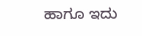ಹಾಗೂ ಇದು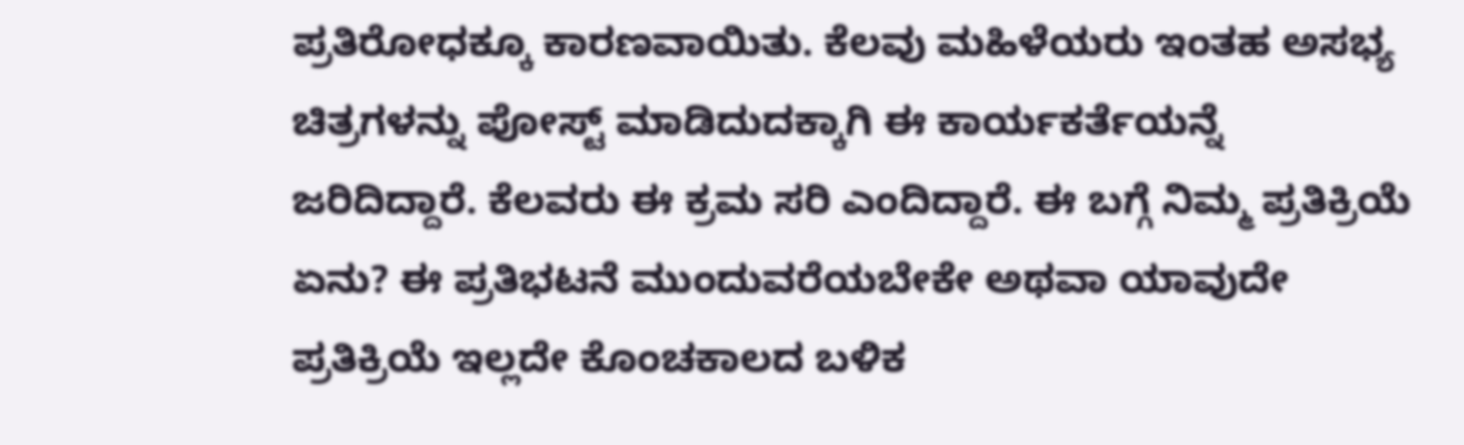ಪ್ರತಿರೋಧಕ್ಕೂ ಕಾರಣವಾಯಿತು. ಕೆಲವು ಮಹಿಳೆಯರು ಇಂತಹ ಅಸಭ್ಯ ಚಿತ್ರಗಳನ್ನು ಪೋಸ್ಟ್ ಮಾಡಿದುದಕ್ಕಾಗಿ ಈ ಕಾರ್ಯಕರ್ತೆಯನ್ನೆ ಜರಿದಿದ್ದಾರೆ. ಕೆಲವರು ಈ ಕ್ರಮ ಸರಿ ಎಂದಿದ್ದಾರೆ. ಈ ಬಗ್ಗೆ ನಿಮ್ಮ ಪ್ರತಿಕ್ರಿಯೆ ಏನು? ಈ ಪ್ರತಿಭಟನೆ ಮುಂದುವರೆಯಬೇಕೇ ಅಥವಾ ಯಾವುದೇ ಪ್ರತಿಕ್ರಿಯೆ ಇಲ್ಲದೇ ಕೊಂಚಕಾಲದ ಬಳಿಕ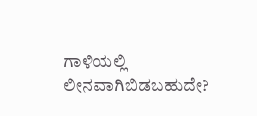ಗಾಳಿಯಲ್ಲಿ ಲೀನವಾಗಿಬಿಡಬಹುದೇ?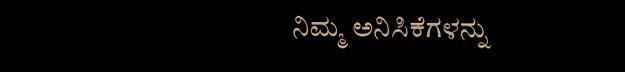ನಿಮ್ಮ ಅನಿಸಿಕೆಗಳನ್ನು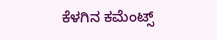ಕೆಳಗಿನ ಕಮೆಂಟ್ಸ್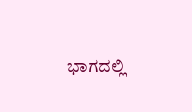ಭಾಗದಲ್ಲಿ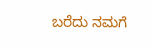ಬರೆದು ನಮಗೆ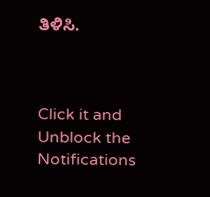ತಿಳಿಸಿ.



Click it and Unblock the Notifications